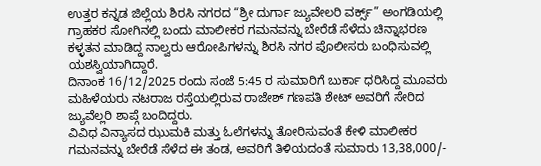ಉತ್ತರ ಕನ್ನಡ ಜಿಲ್ಲೆಯ ಶಿರಸಿ ನಗರದ “ಶ್ರೀ ದುರ್ಗಾ ಜ್ಯುವೇಲರಿ ವರ್ಕ್ಸ್” ಅಂಗಡಿಯಲ್ಲಿ ಗ್ರಾಹಕರ ಸೋಗಿನಲ್ಲಿ ಬಂದು ಮಾಲೀಕರ ಗಮನವನ್ನು ಬೇರೆಡೆ ಸೆಳೆದು ಚಿನ್ನಾಭರಣ ಕಳ್ಳತನ ಮಾಡಿದ್ದ ನಾಲ್ವರು ಆರೋಪಿಗಳನ್ನು ಶಿರಸಿ ನಗರ ಪೊಲೀಸರು ಬಂಧಿಸುವಲ್ಲಿ ಯಶಸ್ವಿಯಾಗಿದ್ದಾರೆ.
ದಿನಾಂಕ 16/12/2025 ರಂದು ಸಂಜೆ 5:45 ರ ಸುಮಾರಿಗೆ ಬುರ್ಕಾ ಧರಿಸಿದ್ದ ಮೂವರು ಮಹಿಳೆಯರು ನಟರಾಜ ರಸ್ತೆಯಲ್ಲಿರುವ ರಾಜೇಶ್ ಗಣಪತಿ ಶೇಟ್ ಅವರಿಗೆ ಸೇರಿದ ಜ್ಯುವೆಲ್ಲರಿ ಶಾಪ್ಗೆ ಬಂದಿದ್ದರು.
ವಿವಿಧ ವಿನ್ಯಾಸದ ಝುಮಕಿ ಮತ್ತು ಓಲೆಗಳನ್ನು ತೋರಿಸುವಂತೆ ಕೇಳಿ ಮಾಲೀಕರ ಗಮನವನ್ನು ಬೇರೆಡೆ ಸೆಳೆದ ಈ ತಂಡ, ಅವರಿಗೆ ತಿಳಿಯದಂತೆ ಸುಮಾರು 13,38,000/-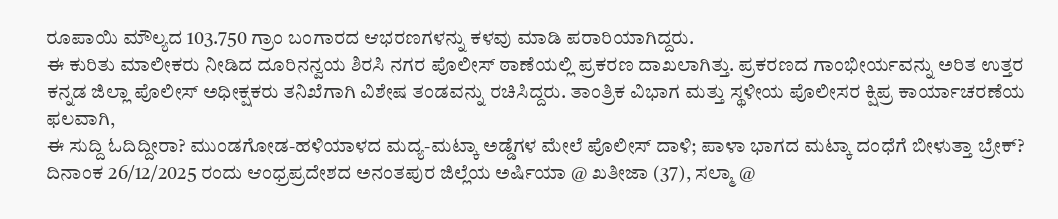ರೂಪಾಯಿ ಮೌಲ್ಯದ 103.750 ಗ್ರಾಂ ಬಂಗಾರದ ಆಭರಣಗಳನ್ನು ಕಳವು ಮಾಡಿ ಪರಾರಿಯಾಗಿದ್ದರು.
ಈ ಕುರಿತು ಮಾಲೀಕರು ನೀಡಿದ ದೂರಿನನ್ವಯ ಶಿರಸಿ ನಗರ ಪೊಲೀಸ್ ಠಾಣೆಯಲ್ಲಿ ಪ್ರಕರಣ ದಾಖಲಾಗಿತ್ತು. ಪ್ರಕರಣದ ಗಾಂಭೀರ್ಯವನ್ನು ಅರಿತ ಉತ್ತರ ಕನ್ನಡ ಜಿಲ್ಲಾ ಪೊಲೀಸ್ ಅಧೀಕ್ಷಕರು ತನಿಖೆಗಾಗಿ ವಿಶೇಷ ತಂಡವನ್ನು ರಚಿಸಿದ್ದರು. ತಾಂತ್ರಿಕ ವಿಭಾಗ ಮತ್ತು ಸ್ಥಳೀಯ ಪೊಲೀಸರ ಕ್ಷಿಪ್ರ ಕಾರ್ಯಾಚರಣೆಯ ಫಲವಾಗಿ,
ಈ ಸುದ್ದಿ ಓದಿದ್ದೀರಾ? ಮುಂಡಗೋಡ-ಹಳಿಯಾಳದ ಮದ್ಯ-ಮಟ್ಕಾ ಅಡ್ಡೆಗಳ ಮೇಲೆ ಪೊಲೀಸ್ ದಾಳಿ; ಪಾಳಾ ಭಾಗದ ಮಟ್ಕಾ ದಂಧೆಗೆ ಬೀಳುತ್ತಾ ಬ್ರೇಕ್?
ದಿನಾಂಕ 26/12/2025 ರಂದು ಆಂಧ್ರಪ್ರದೇಶದ ಅನಂತಪುರ ಜಿಲ್ಲೆಯ ಅರ್ಷಿಯಾ @ ಖತೀಜಾ (37), ಸಲ್ಮಾ @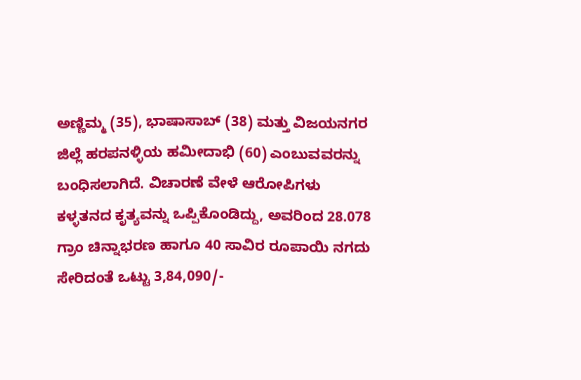ಅಣ್ಣಿಮ್ಮ (35), ಭಾಷಾಸಾಬ್ (38) ಮತ್ತು ವಿಜಯನಗರ ಜಿಲ್ಲೆ ಹರಪನಳ್ಳಿಯ ಹಮೀದಾಭಿ (60) ಎಂಬುವವರನ್ನು ಬಂಧಿಸಲಾಗಿದೆ. ವಿಚಾರಣೆ ವೇಳೆ ಆರೋಪಿಗಳು ಕಳ್ಳತನದ ಕೃತ್ಯವನ್ನು ಒಪ್ಪಿಕೊಂಡಿದ್ದು, ಅವರಿಂದ 28.078 ಗ್ರಾಂ ಚಿನ್ನಾಭರಣ ಹಾಗೂ 40 ಸಾವಿರ ರೂಪಾಯಿ ನಗದು ಸೇರಿದಂತೆ ಒಟ್ಟು 3,84,090/-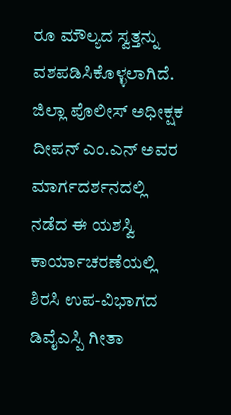ರೂ ಮೌಲ್ಯದ ಸ್ವತ್ತನ್ನು ವಶಪಡಿಸಿಕೊಳ್ಳಲಾಗಿದೆ.
ಜಿಲ್ಲಾ ಪೊಲೀಸ್ ಅಧೀಕ್ಷಕ ದೀಪನ್ ಎಂ.ಎನ್ ಅವರ ಮಾರ್ಗದರ್ಶನದಲ್ಲಿ ನಡೆದ ಈ ಯಶಸ್ವಿ ಕಾರ್ಯಾಚರಣೆಯಲ್ಲಿ ಶಿರಸಿ ಉಪ-ವಿಭಾಗದ ಡಿವೈಎಸ್ಪಿ ಗೀತಾ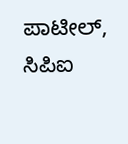ಪಾಟೀಲ್, ಸಿಪಿಐ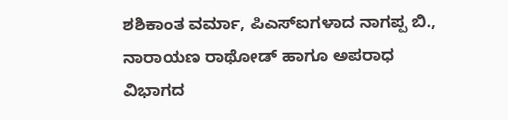ಶಶಿಕಾಂತ ವರ್ಮಾ, ಪಿಎಸ್ಐಗಳಾದ ನಾಗಪ್ಪ ಬಿ., ನಾರಾಯಣ ರಾಥೋಡ್ ಹಾಗೂ ಅಪರಾಧ ವಿಭಾಗದ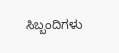ಸಿಬ್ಬಂದಿಗಳು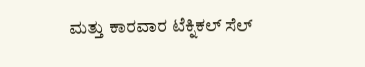ಮತ್ತು ಕಾರವಾರ ಟೆಕ್ನಿಕಲ್ ಸೆಲ್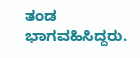ತಂಡ ಭಾಗವಹಿಸಿದ್ದರು.